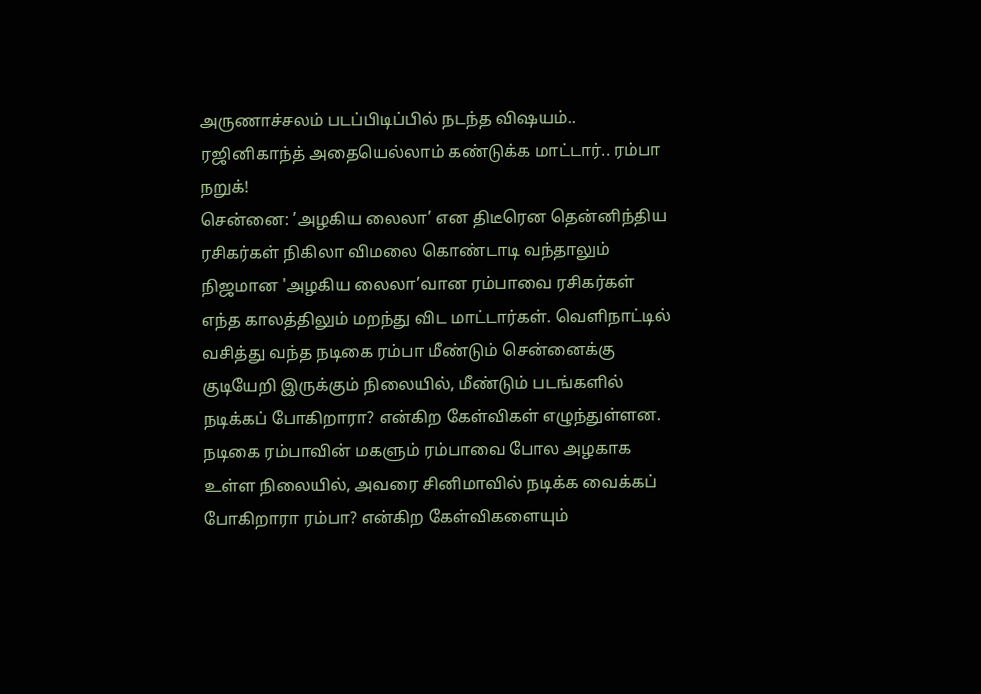அருணாச்சலம் படப்பிடிப்பில் நடந்த விஷயம்.. ரஜினிகாந்த் அதையெல்லாம் கண்டுக்க மாட்டார்.. ரம்பா நறுக்!
சென்னை: ’அழகிய லைலா’ என திடீரென தென்னிந்திய ரசிகர்கள் நிகிலா விமலை கொண்டாடி வந்தாலும் நிஜமான 'அழகிய லைலா’வான ரம்பாவை ரசிகர்கள் எந்த காலத்திலும் மறந்து விட மாட்டார்கள். வெளிநாட்டில் வசித்து வந்த நடிகை ரம்பா மீண்டும் சென்னைக்கு குடியேறி இருக்கும் நிலையில், மீண்டும் படங்களில் நடிக்கப் போகிறாரா? என்கிற கேள்விகள் எழுந்துள்ளன.
நடிகை ரம்பாவின் மகளும் ரம்பாவை போல அழகாக உள்ள நிலையில், அவரை சினிமாவில் நடிக்க வைக்கப் போகிறாரா ரம்பா? என்கிற கேள்விகளையும்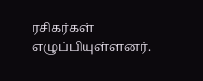ரசிகர்கள் எழுப்பியுள்ளனர்.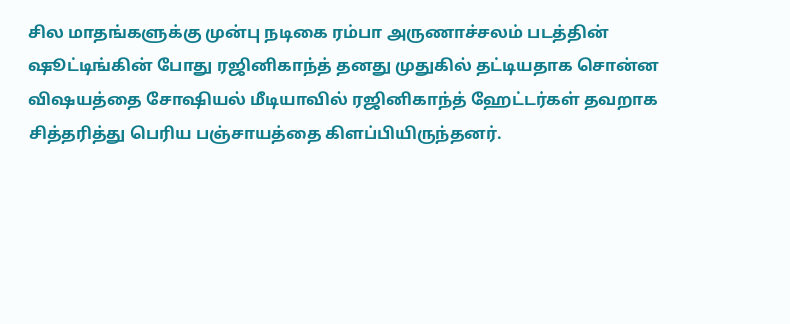சில மாதங்களுக்கு முன்பு நடிகை ரம்பா அருணாச்சலம் படத்தின் ஷூட்டிங்கின் போது ரஜினிகாந்த் தனது முதுகில் தட்டியதாக சொன்ன விஷயத்தை சோஷியல் மீடியாவில் ரஜினிகாந்த் ஹேட்டர்கள் தவறாக சித்தரித்து பெரிய பஞ்சாயத்தை கிளப்பியிருந்தனர்.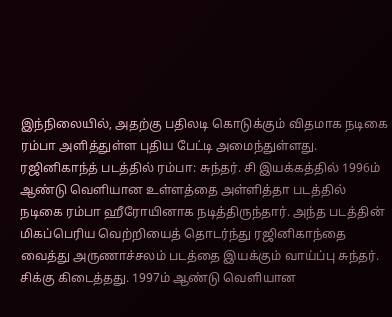இந்நிலையில், அதற்கு பதிலடி கொடுக்கும் விதமாக நடிகை ரம்பா அளித்துள்ள புதிய பேட்டி அமைந்துள்ளது.
ரஜினிகாந்த் படத்தில் ரம்பா: சுந்தர். சி இயக்கத்தில் 1996ம் ஆண்டு வெளியான உள்ளத்தை அள்ளித்தா படத்தில் நடிகை ரம்பா ஹீரோயினாக நடித்திருந்தார். அந்த படத்தின் மிகப்பெரிய வெற்றியைத் தொடர்ந்து ரஜினிகாந்தை வைத்து அருணாச்சலம் படத்தை இயக்கும் வாய்ப்பு சுந்தர். சிக்கு கிடைத்தது. 1997ம் ஆண்டு வெளியான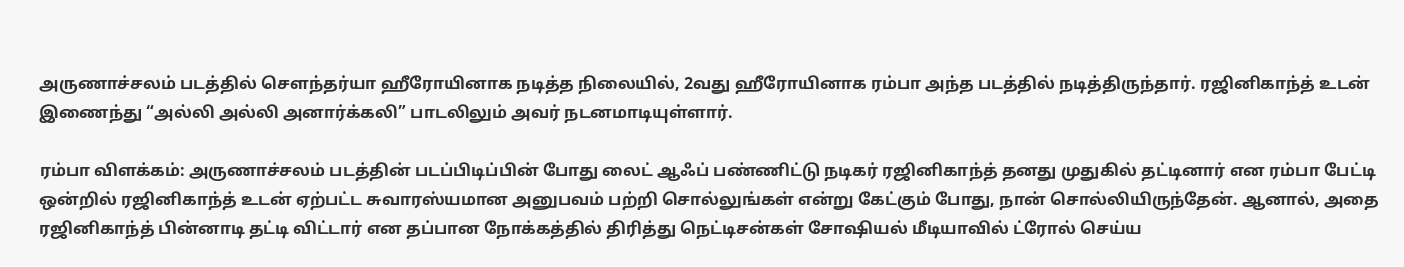அருணாச்சலம் படத்தில் செளந்தர்யா ஹீரோயினாக நடித்த நிலையில், 2வது ஹீரோயினாக ரம்பா அந்த படத்தில் நடித்திருந்தார். ரஜினிகாந்த் உடன் இணைந்து “அல்லி அல்லி அனார்க்கலி” பாடலிலும் அவர் நடனமாடியுள்ளார்.

ரம்பா விளக்கம்: அருணாச்சலம் படத்தின் படப்பிடிப்பின் போது லைட் ஆஃப் பண்ணிட்டு நடிகர் ரஜினிகாந்த் தனது முதுகில் தட்டினார் என ரம்பா பேட்டி ஒன்றில் ரஜினிகாந்த் உடன் ஏற்பட்ட சுவாரஸ்யமான அனுபவம் பற்றி சொல்லுங்கள் என்று கேட்கும் போது, நான் சொல்லியிருந்தேன். ஆனால், அதை ரஜினிகாந்த் பின்னாடி தட்டி விட்டார் என தப்பான நோக்கத்தில் திரித்து நெட்டிசன்கள் சோஷியல் மீடியாவில் ட்ரோல் செய்ய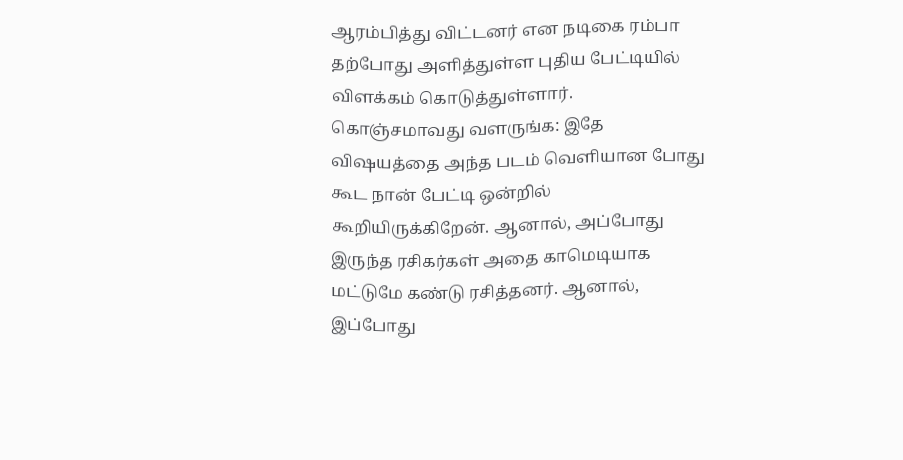ஆரம்பித்து விட்டனர் என நடிகை ரம்பா தற்போது அளித்துள்ள புதிய பேட்டியில் விளக்கம் கொடுத்துள்ளார்.
கொஞ்சமாவது வளருங்க: இதே விஷயத்தை அந்த படம் வெளியான போது கூட நான் பேட்டி ஒன்றில் கூறியிருக்கிறேன். ஆனால், அப்போது இருந்த ரசிகர்கள் அதை காமெடியாக மட்டுமே கண்டு ரசித்தனர். ஆனால், இப்போது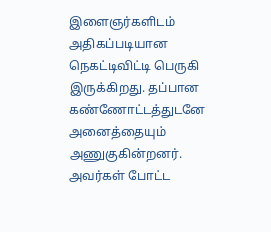இளைஞர்களிடம் அதிகப்படியான நெகட்டிவிட்டி பெருகி இருக்கிறது. தப்பான கண்ணோட்டத்துடனே அனைத்தையும் அணுகுகின்றனர். அவர்கள் போட்ட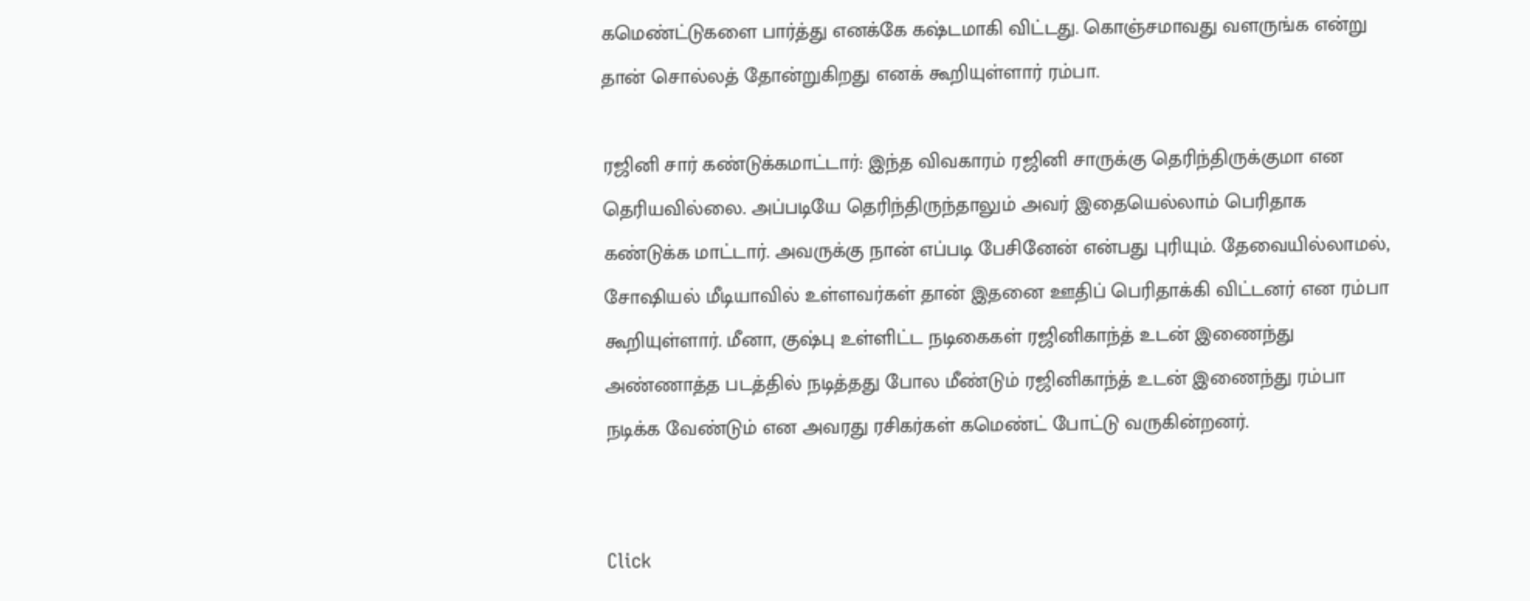கமெண்ட்டுகளை பார்த்து எனக்கே கஷ்டமாகி விட்டது. கொஞ்சமாவது வளருங்க என்று தான் சொல்லத் தோன்றுகிறது எனக் கூறியுள்ளார் ரம்பா.

ரஜினி சார் கண்டுக்கமாட்டார்: இந்த விவகாரம் ரஜினி சாருக்கு தெரிந்திருக்குமா என தெரியவில்லை. அப்படியே தெரிந்திருந்தாலும் அவர் இதையெல்லாம் பெரிதாக கண்டுக்க மாட்டார். அவருக்கு நான் எப்படி பேசினேன் என்பது புரியும். தேவையில்லாமல், சோஷியல் மீடியாவில் உள்ளவர்கள் தான் இதனை ஊதிப் பெரிதாக்கி விட்டனர் என ரம்பா கூறியுள்ளார். மீனா, குஷ்பு உள்ளிட்ட நடிகைகள் ரஜினிகாந்த் உடன் இணைந்து அண்ணாத்த படத்தில் நடித்தது போல மீண்டும் ரஜினிகாந்த் உடன் இணைந்து ரம்பா நடிக்க வேண்டும் என அவரது ரசிகர்கள் கமெண்ட் போட்டு வருகின்றனர்.


Click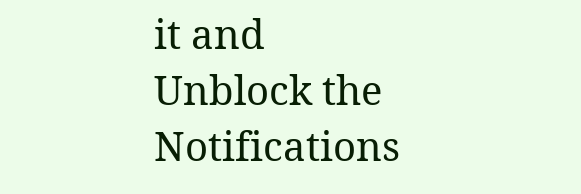it and Unblock the Notifications